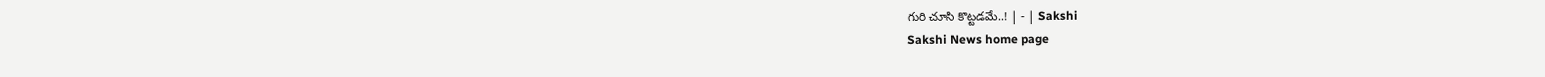గురి చూసి కొట్టడమే..! | - | Sakshi
Sakshi News home page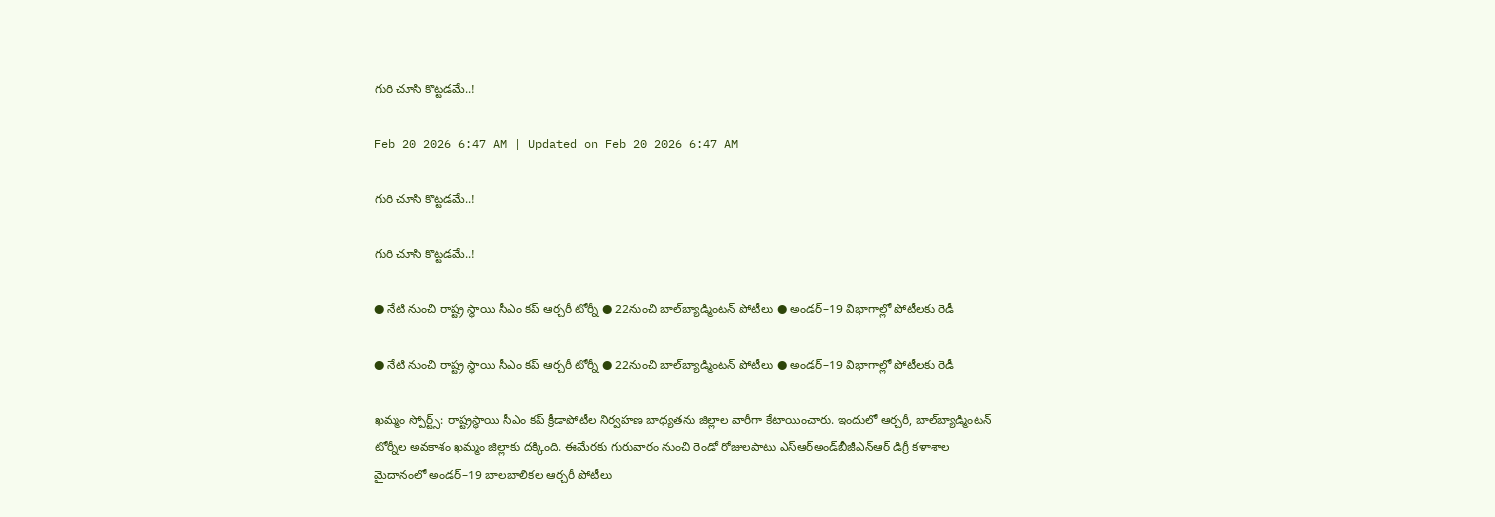గురి చూసి కొట్టడమే..!

Feb 20 2026 6:47 AM | Updated on Feb 20 2026 6:47 AM

గురి చూసి కొట్టడమే..!

గురి చూసి కొట్టడమే..!

● నేటి నుంచి రాష్ట్ర స్థాయి సీఎం కప్‌ ఆర్చరీ టోర్నీ ● 22నుంచి బాల్‌బ్యాడ్మింటన్‌ పోటీలు ● అండర్‌–19 విభాగాల్లో పోటీలకు రెడీ

● నేటి నుంచి రాష్ట్ర స్థాయి సీఎం కప్‌ ఆర్చరీ టోర్నీ ● 22నుంచి బాల్‌బ్యాడ్మింటన్‌ పోటీలు ● అండర్‌–19 విభాగాల్లో పోటీలకు రెడీ

ఖమ్మం స్పోర్ట్స్‌: రాష్ట్రస్థాయి సీఎం కప్‌ క్రీడాపోటీల నిర్వహణ బాధ్యతను జిల్లాల వారీగా కేటాయించారు. ఇందులో ఆర్చరీ, బాల్‌బ్యాడ్మింటన్‌ టోర్నీల అవకాశం ఖమ్మం జిల్లాకు దక్కింది. ఈమేరకు గురువారం నుంచి రెండో రోజులపాటు ఎస్‌ఆర్‌అండ్‌బీజీఎన్‌ఆర్‌ డిగ్రీ కళాశాల మైదానంలో అండర్‌–19 బాలబాలికల ఆర్చరీ పోటీలు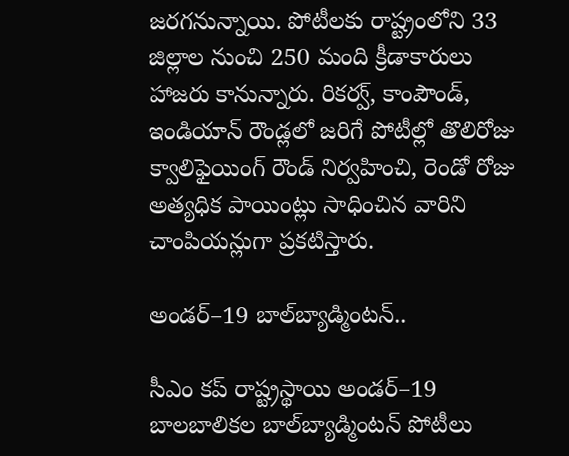జరగనున్నాయి. పోటీలకు రాష్ట్రంలోని 33 జిల్లాల నుంచి 250 మంది క్రీడాకారులు హాజరు కానున్నారు. రికర్వ్‌, కాంపౌండ్‌, ఇండియాన్‌ రౌండ్లలో జరిగే పోటీల్లో తొలిరోజు క్వాలిఫైయింగ్‌ రౌండ్‌ నిర్వహించి, రెండో రోజు అత్యధిక పాయింట్లు సాధించిన వారిని చాంపియన్లుగా ప్రకటిస్తారు.

అండర్‌–19 బాల్‌బ్యాడ్మింటన్‌..

సీఎం కప్‌ రాష్ట్రస్థాయి అండర్‌–19 బాలబాలికల బాల్‌బ్యాడ్మింటన్‌ పోటీలు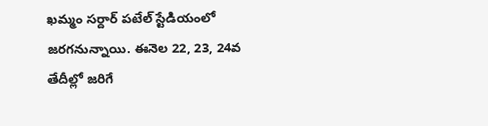ఖమ్మం సర్దార్‌ పటేల్‌ స్టేడియంలో జరగనున్నాయి. ఈనెల 22, 23, 24వ తేదీల్లో జరిగే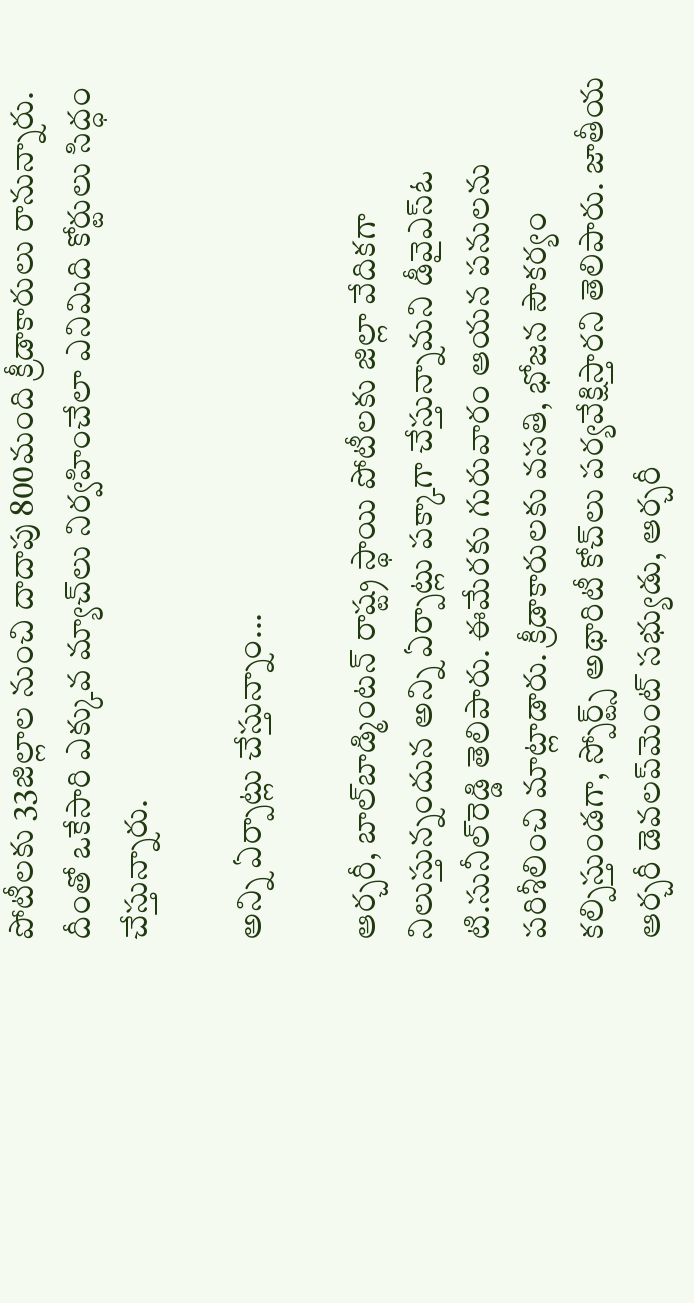పోటీలకు 33జిల్లాల నుంచి దాదాపు 800మంది క్రీడాకారులు రానున్నారు. దీంతో ఒకేసారి ఎక్కువ మ్యాచ్‌లు నిర్వహించేలా ఎనిమిది కోర్టులు సిద్ధం చేస్తున్నారు.

అన్ని ఏర్పాట్లు చేస్తున్నాం...

ఆర్చరీ, బాల్‌బాడ్మింటన్‌ రాష్ట్ర స్థాయి పోటీలకు జిల్లా వేదికగా నిలుస్తున్నందున అన్ని ఏర్పాట్లు పక్కాగా చేస్తున్నామని డీవైఎస్‌ఓ టి.సునీల్‌రెడ్డి తెలిపారు. ఈమేరకు గురువారం ఆయన పనులను పరిశీలించి మాట్లాడారు. క్రీడాకారులకు వసతి, భోజన సౌకర్యం కల్పిస్తుండగా, స్పోర్ట్స్‌ అథారిటీ కోచ్‌లు పర్యవేక్షిస్తారని తెలిపారు. జాతీయ ఆర్చరీ డెవలప్‌మెంట్‌ సభ్యుడు, ఆర్చరీ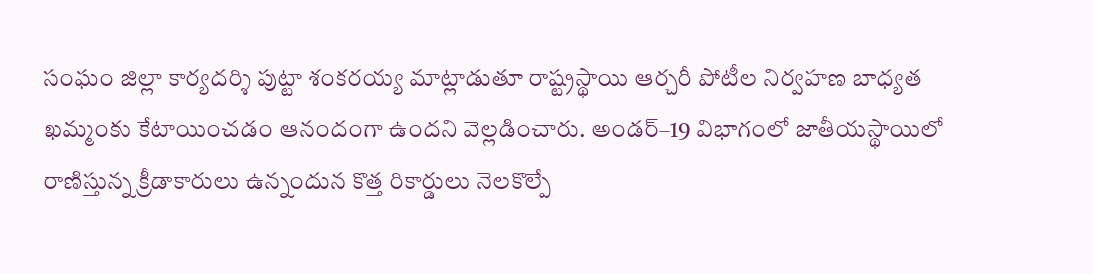సంఘం జిల్లా కార్యదర్శి పుట్టా శంకరయ్య మాట్లాడుతూ రాష్ట్రస్థాయి ఆర్చరీ పోటీల నిర్వహణ బాధ్యత ఖమ్మంకు కేటాయించడం ఆనందంగా ఉందని వెల్లడించారు. అండర్‌–19 విభాగంలో జాతీయస్థాయిలో రాణిస్తున్న క్రీడాకారులు ఉన్నందున కొత్త రికార్డులు నెలకొల్పే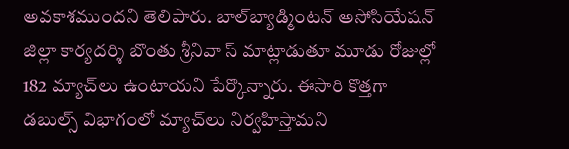అవకాశముందని తెలిపారు. బాల్‌బ్యాడ్మింటన్‌ అసోసియేషన్‌ జిల్లా కార్యదర్శి బొంతు శ్రీనివా స్‌ మాట్లాడుతూ మూడు రోజుల్లో 182 మ్యాచ్‌లు ఉంటాయని పేర్కొన్నారు. ఈసారి కొత్తగా డబుల్స్‌ విభాగంలో మ్యాచ్‌లు నిర్వహిస్తామని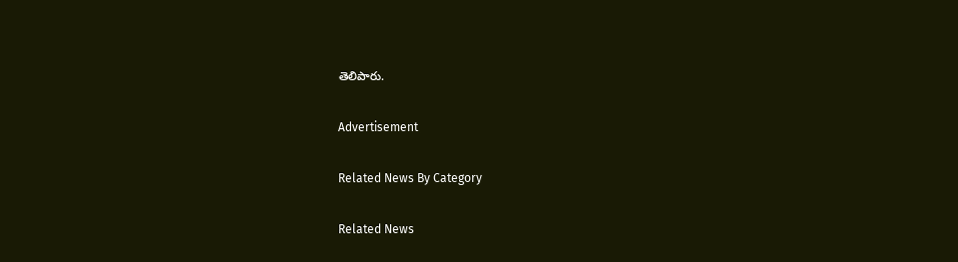తెలిపారు.

Advertisement

Related News By Category

Related News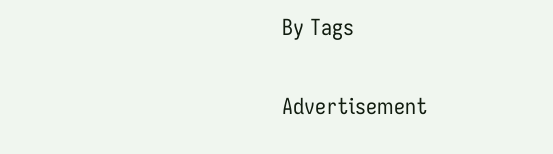By Tags

Advertisement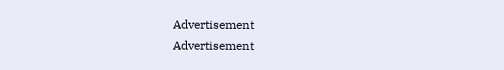Advertisement
Advertisement